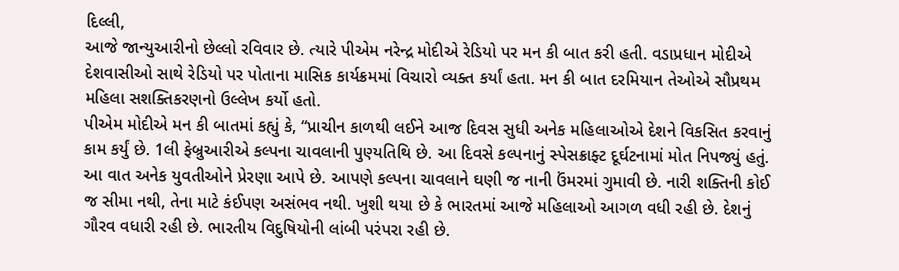દિલ્લી,
આજે જાન્યુઆરીનો છેલ્લો રવિવાર છે. ત્યારે પીએમ નરેન્દ્ર મોદીએ રેડિયો પર મન કી બાત કરી હતી. વડાપ્રધાન મોદીએ દેશવાસીઓ સાથે રેડિયો પર પોતાના માસિક કાર્યક્રમમાં વિચારો વ્યક્ત કર્યાં હતા. મન કી બાત દરમિયાન તેઓએ સૌપ્રથમ મહિલા સશક્તિકરણનો ઉલ્લેખ કર્યો હતો.
પીએમ મોદીએ મન કી બાતમાં કહ્યું કે, “પ્રાચીન કાળથી લઈને આજ દિવસ સુધી અનેક મહિલાઓએ દેશને વિકસિત કરવાનું કામ કર્યું છે. 1લી ફેબ્રુઆરીએ કલ્પના ચાવલાની પુણ્યતિથિ છે. આ દિવસે કલ્પનાનું સ્પેસક્રાફ્ટ દૂર્ઘટનામાં મોત નિપજ્યું હતું. આ વાત અનેક યુવતીઓને પ્રેરણા આપે છે. આપણે કલ્પના ચાવલાને ઘણી જ નાની ઉંમરમાં ગુમાવી છે. નારી શક્તિની કોઈ જ સીમા નથી, તેના માટે કંઈપણ અસંભવ નથી. ખુશી થયા છે કે ભારતમાં આજે મહિલાઓ આગળ વધી રહી છે. દેશનું ગૌરવ વધારી રહી છે. ભારતીય વિદુષિયોની લાંબી પરંપરા રહી છે.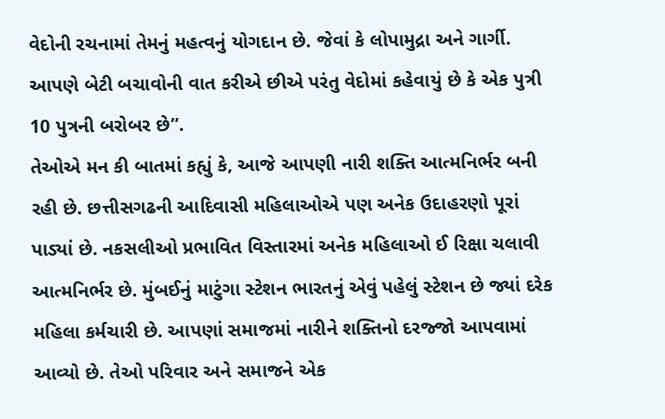વેદોની રચનામાં તેમનું મહત્વનું યોગદાન છે. જેવાં કે લોપામુદ્રા અને ગાર્ગી. આપણે બેટી બચાવોની વાત કરીએ છીએ પરંતુ વેદોમાં કહેવાયું છે કે એક પુત્રી 10 પુત્રની બરોબર છે”.
તેઓએ મન કી બાતમાં કહ્યું કે, આજે આપણી નારી શક્તિ આત્મનિર્ભર બની રહી છે. છત્તીસગઢની આદિવાસી મહિલાઓએ પણ અનેક ઉદાહરણો પૂરાં પાડ્યાં છે. નકસલીઓ પ્રભાવિત વિસ્તારમાં અનેક મહિલાઓ ઈ રિક્ષા ચલાવી આત્મનિર્ભર છે. મુંબઈનું માટુંગા સ્ટેશન ભારતનું એવું પહેલું સ્ટેશન છે જ્યાં દરેક મહિલા કર્મચારી છે. આપણાં સમાજમાં નારીને શક્તિનો દરજ્જો આપવામાં આવ્યો છે. તેઓ પરિવાર અને સમાજને એક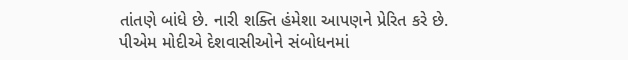તાંતણે બાંધે છે. નારી શક્તિ હંમેશા આપણને પ્રેરિત કરે છે.
પીએમ મોદીએ દેશવાસીઓને સંબોધનમાં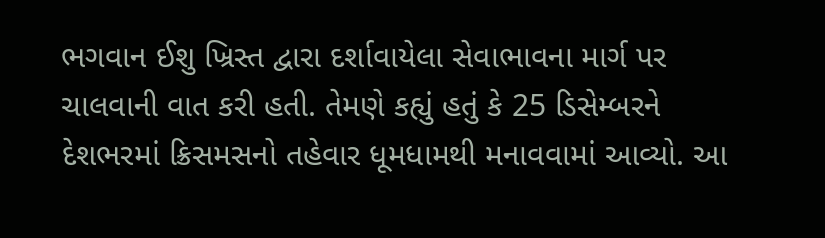ભગવાન ઈશુ ખ્રિસ્ત દ્વારા દર્શાવાયેલા સેવાભાવના માર્ગ પર ચાલવાની વાત કરી હતી. તેમણે કહ્યું હતું કે 25 ડિસેમ્બરને દેશભરમાં ક્રિસમસનો તહેવાર ધૂમધામથી મનાવવામાં આવ્યો. આ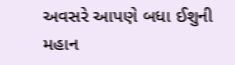અવસરે આપણે બધા ઈશુની મહાન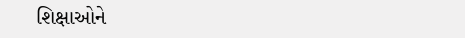શિક્ષાઓને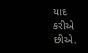યાદ કરીએ છીએ.